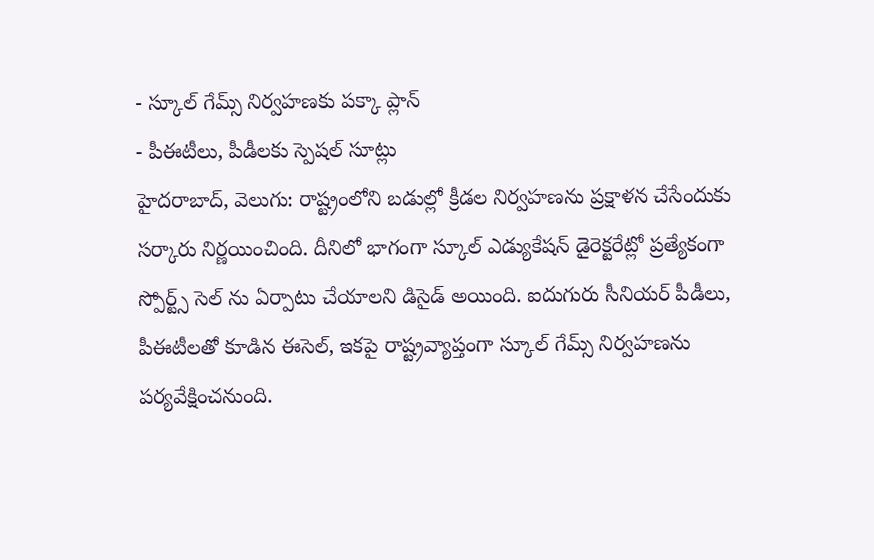- స్కూల్ గేమ్స్ నిర్వహణకు పక్కా ప్లాన్
- పీఈటీలు, పీడీలకు స్పెషల్ సూట్లు
హైదరాబాద్, వెలుగు: రాష్ట్రంలోని బడుల్లో క్రీడల నిర్వహణను ప్రక్షాళన చేసేందుకు సర్కారు నిర్ణయించింది. దీనిలో భాగంగా స్కూల్ ఎడ్యుకేషన్ డైరెక్టరేట్లో ప్రత్యేకంగా స్పోర్ట్స్ సెల్ ను ఏర్పాటు చేయాలని డిసైడ్ అయింది. ఐదుగురు సీనియర్ పీడీలు, పీఈటీలతో కూడిన ఈసెల్, ఇకపై రాష్ట్రవ్యాప్తంగా స్కూల్ గేమ్స్ నిర్వహణను పర్యవేక్షించనుంది.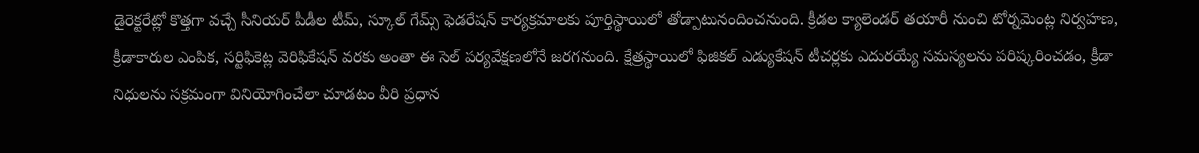డైరెక్టరేట్లో కొత్తగా వచ్చే సీనియర్ పీడీల టీమ్, స్కూల్ గేమ్స్ ఫెడరేషన్ కార్యక్రమాలకు పూర్తిస్థాయిలో తోడ్పాటునందించనుంది. క్రీడల క్యాలెండర్ తయారీ నుంచి టోర్నమెంట్ల నిర్వహణ, క్రీడాకారుల ఎంపిక, సర్టిఫికెట్ల వెరిఫికేషన్ వరకు అంతా ఈ సెల్ పర్యవేక్షణలోనే జరగనుంది. క్షేత్రస్థాయిలో ఫిజికల్ ఎడ్యుకేషన్ టీచర్లకు ఎదురయ్యే సమస్యలను పరిష్కరించడం, క్రీడా నిధులను సక్రమంగా వినియోగించేలా చూడటం వీరి ప్రధాన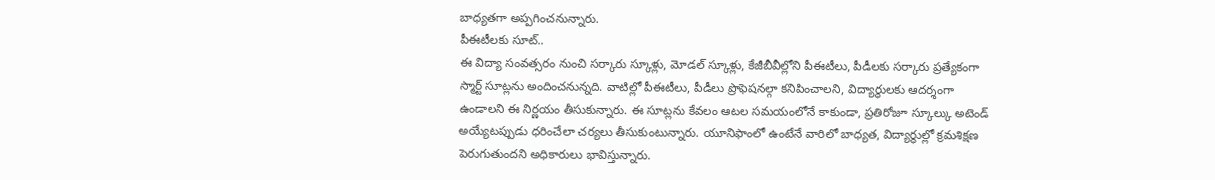బాధ్యతగా అప్పగించనున్నారు.
పీఈటీలకు సూట్..
ఈ విద్యా సంవత్సరం నుంచి సర్కారు స్కూళ్లు, మోడల్ స్కూళ్లు, కేజీబీవీల్లోని పీఈటీలు, పీడీలకు సర్కారు ప్రత్యేకంగా స్మార్ట్ సూట్లను అందించనున్నది. వాటిల్లో పీఈటీలు, పీడీలు ప్రొఫెషనల్గా కనిపించాలని, విద్యార్థులకు ఆదర్శంగా ఉండాలని ఈ నిర్ణయం తీసుకున్నారు. ఈ సూట్లను కేవలం ఆటల సమయంలోనే కాకుండా, ప్రతిరోజూ స్కూల్కు అటెండ్ అయ్యేటప్పుడు ధరించేలా చర్యలు తీసుకుంటున్నారు. యూనిఫాంలో ఉంటేనే వారిలో బాధ్యత, విద్యార్థుల్లో క్రమశిక్షణ పెరుగుతుందని అధికారులు భావిస్తున్నారు.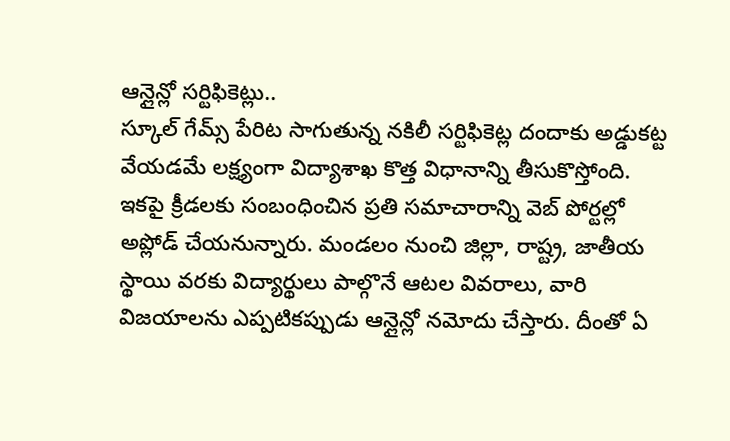ఆన్లైన్లో సర్టిఫికెట్లు..
స్కూల్ గేమ్స్ పేరిట సాగుతున్న నకిలీ సర్టిఫికెట్ల దందాకు అడ్డుకట్ట వేయడమే లక్ష్యంగా విద్యాశాఖ కొత్త విధానాన్ని తీసుకొస్తోంది. ఇకపై క్రీడలకు సంబంధించిన ప్రతి సమాచారాన్ని వెబ్ పోర్టల్లో అప్లోడ్ చేయనున్నారు. మండలం నుంచి జిల్లా, రాష్ట్ర, జాతీయ స్థాయి వరకు విద్యార్థులు పాల్గొనే ఆటల వివరాలు, వారి విజయాలను ఎప్పటికప్పుడు ఆన్లైన్లో నమోదు చేస్తారు. దీంతో ఏ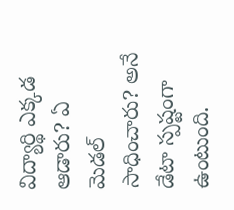విద్యార్థి ఎక్కడ ఆడారు? ఏ మెడల్ సాధించారు? అనే డేటా స్పష్టంగా ఉంటుంది.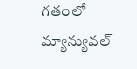గతంలో మ్యాన్యువల్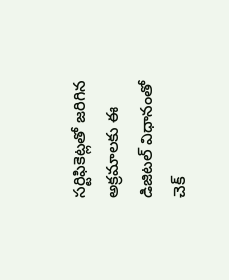సర్టిఫికెట్లతో జరిగిన అక్రమాలకు ఈ డిజిటల్ విధానంతో చెక్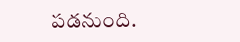పడనుంది.